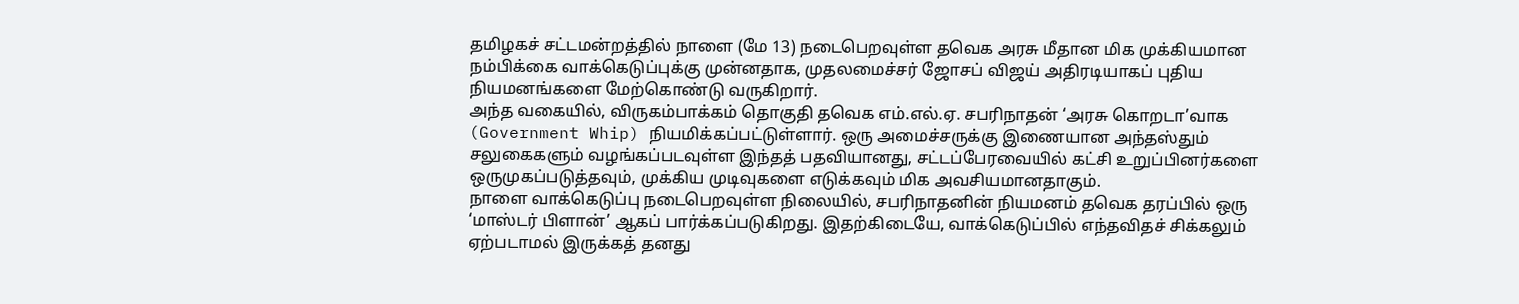தமிழகச் சட்டமன்றத்தில் நாளை (மே 13) நடைபெறவுள்ள தவெக அரசு மீதான மிக முக்கியமான நம்பிக்கை வாக்கெடுப்புக்கு முன்னதாக, முதலமைச்சர் ஜோசப் விஜய் அதிரடியாகப் புதிய நியமனங்களை மேற்கொண்டு வருகிறார்.
அந்த வகையில், விருகம்பாக்கம் தொகுதி தவெக எம்.எல்.ஏ. சபரிநாதன் ‘அரசு கொறடா’வாக (Government Whip) நியமிக்கப்பட்டுள்ளார். ஒரு அமைச்சருக்கு இணையான அந்தஸ்தும் சலுகைகளும் வழங்கப்படவுள்ள இந்தத் பதவியானது, சட்டப்பேரவையில் கட்சி உறுப்பினர்களை ஒருமுகப்படுத்தவும், முக்கிய முடிவுகளை எடுக்கவும் மிக அவசியமானதாகும்.
நாளை வாக்கெடுப்பு நடைபெறவுள்ள நிலையில், சபரிநாதனின் நியமனம் தவெக தரப்பில் ஒரு ‘மாஸ்டர் பிளான்’ ஆகப் பார்க்கப்படுகிறது. இதற்கிடையே, வாக்கெடுப்பில் எந்தவிதச் சிக்கலும் ஏற்படாமல் இருக்கத் தனது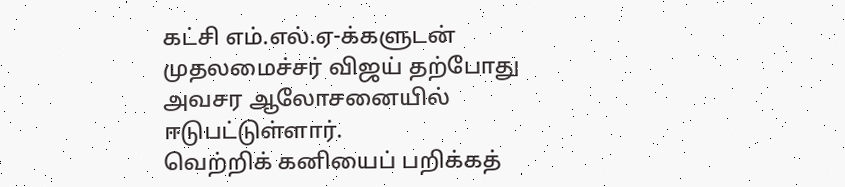கட்சி எம்.எல்.ஏ-க்களுடன் முதலமைச்சர் விஜய் தற்போது அவசர ஆலோசனையில் ஈடுபட்டுள்ளார்.
வெற்றிக் கனியைப் பறிக்கத்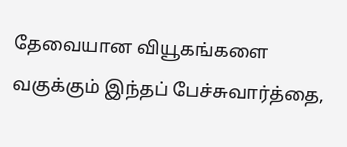தேவையான வியூகங்களை வகுக்கும் இந்தப் பேச்சுவார்த்தை,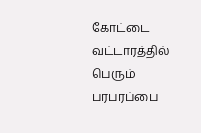கோட்டை வட்டாரத்தில் பெரும் பரபரப்பை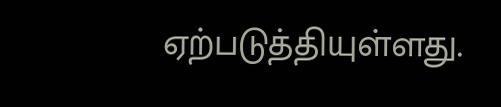ஏற்படுத்தியுள்ளது.